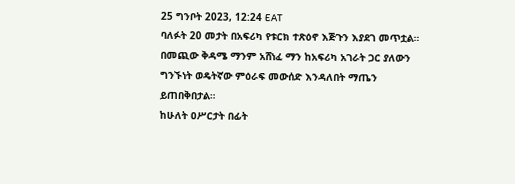25 ግንቦት 2023, 12:24 EAT
ባለፉት 20 መታት በአፍሪካ የቱርክ ተጽዕኖ እጅጉን እያደገ መጥቷል።
በመጪው ቅዳሜ ማንም አሸነፈ ማን ከአፍሪካ አገራት ጋር ያለውን ግንኙነት ወዴትኛው ምዕራፍ መውሰድ እንዳለበት ማጤን ይጠበቅበታል።
ከሁለት ዐሥርታት በፊት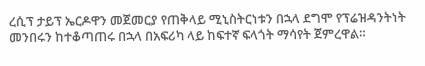ረሲፕ ታይፕ ኤርዶዋን መጀመርያ የጠቅላይ ሚኒስትርነቱን በኋላ ደግሞ የፕሬዝዳንትነት መንበሩን ከተቆጣጠሩ በኋላ በአፍሪካ ላይ ከፍተኛ ፍላጎት ማሳየት ጀምረዋል።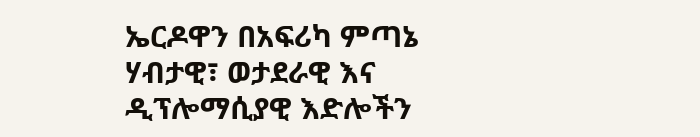ኤርዶዋን በአፍሪካ ምጣኔ ሃብታዊ፣ ወታደራዊ እና ዲፕሎማሲያዊ እድሎችን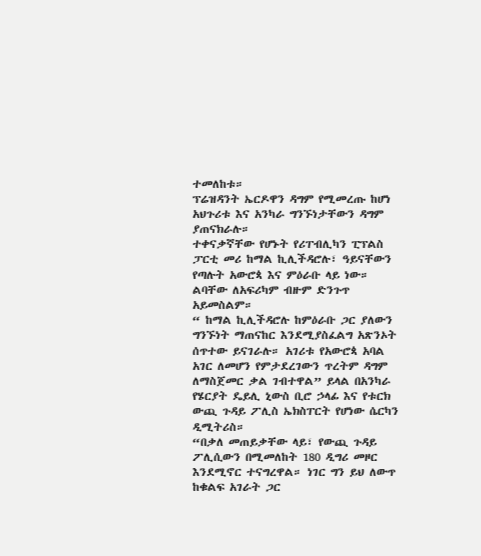ተመለከቱ።
ፕሬዝዳንት ኤርዶዋን ዳግም የሚመረጡ ከሆነ አህጉሪቱ እና አንካራ ግንኙነታቸውን ዳግም ያጠናክራሉ።
ተቀናቃኛቸው የሆኑት የሪፐብሊካን ፒፕልስ ፓርቲ መሪ ከማል ኪሊችዳሮሉ፣ ዓይናቸውን የጣሉት አውሮጳ እና ምዕራቡ ላይ ነው።
ልባቸው ለአፍሪካም ብዙም ድንጉጥ አይመስልም።
“ ከማል ኪሊችዳሮሉ ከምዕራቡ ጋር ያለውን ግንኙነት ማጠናከር እንደሚያስፈልግ አጽንኦት ሰጥተው ይናገራሉ። አገሪቱ የአውሮጳ አባል አገር ለመሆን የምታደረገውን ጥረትም ዳግም ለማስጀመር ቃል ገብተዋል” ይላል በአንካራ የሄርያት ዴይሊ ኒውስ ቢሮ ኃላፊ እና የቱርክ ውጪ ጉዳይ ፖሊስ ኤክስፐርት የሆነው ሴርካን ዲሚትሪስ።
“በቃለ መጠይቃቸው ላይ፣ የውጪ ጉዳይ ፖሊሲውን በሚመለከት 180 ዲግሪ መዞር እንደሚኖር ተናግረዋል። ነገር ግን ይህ ለውጥ ከቁልፍ አገራት ጋር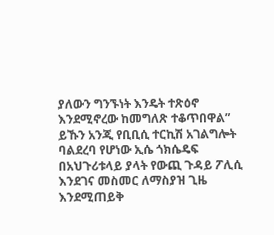ያለውን ግንኙነት እንዴት ተጽዕኖ እንደሚኖረው ከመግለጽ ተቆጥበዋል”
ይኹን አንጂ የቢቢሲ ተርኪሽ አገልግሎት ባልደረባ የሆነው ኢሴ ጎክሴዴፍ በአህጉሪቱላይ ያላት የውጪ ጉዳይ ፖሊሲ እንደገና መስመር ለማስያዝ ጊዜ እንደሚጠይቅ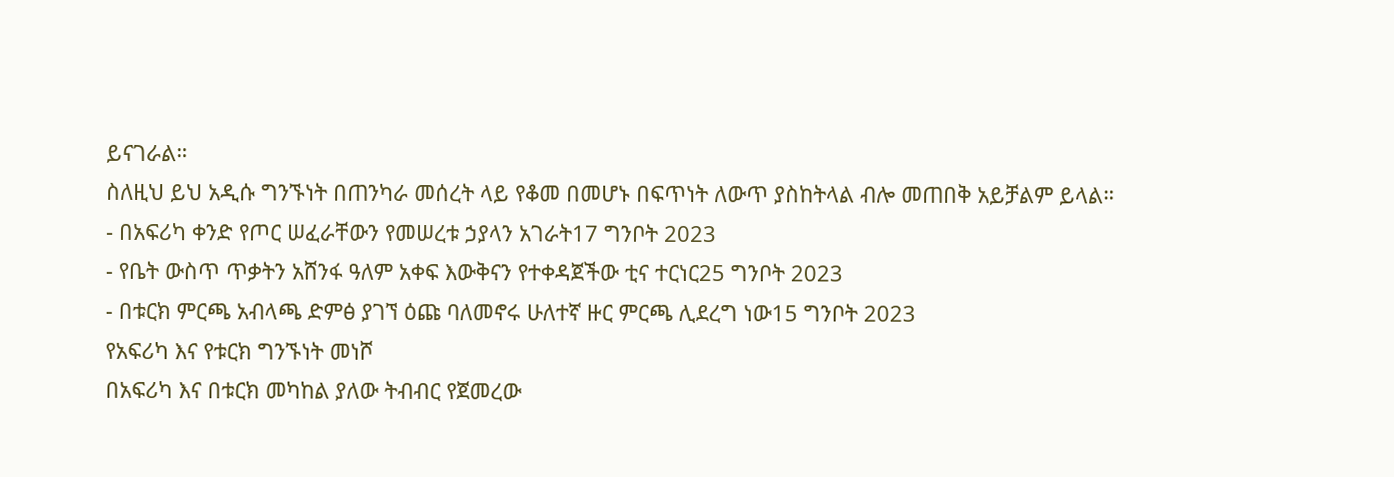ይናገራል።
ስለዚህ ይህ አዲሱ ግንኙነት በጠንካራ መሰረት ላይ የቆመ በመሆኑ በፍጥነት ለውጥ ያስከትላል ብሎ መጠበቅ አይቻልም ይላል።
- በአፍሪካ ቀንድ የጦር ሠፈራቸውን የመሠረቱ ኃያላን አገራት17 ግንቦት 2023
- የቤት ውስጥ ጥቃትን አሸንፋ ዓለም አቀፍ እውቅናን የተቀዳጀችው ቲና ተርነር25 ግንቦት 2023
- በቱርክ ምርጫ አብላጫ ድምፅ ያገኘ ዕጩ ባለመኖሩ ሁለተኛ ዙር ምርጫ ሊደረግ ነው15 ግንቦት 2023
የአፍሪካ እና የቱርክ ግንኙነት መነሾ
በአፍሪካ እና በቱርክ መካከል ያለው ትብብር የጀመረው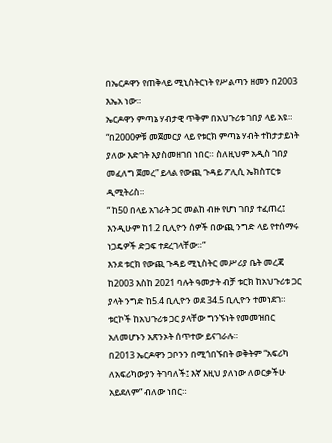በኤርዶዋን የጠቅላይ ሚኒስትርነት የሥልጣን ዘመን በ2003 እኤአ ነው።
ኤርዶዋን ምጣኔ ሃብታዊ ጥቅም በአህጉሪቱ ገበያ ላይ አዩ።
“በ2000ዎቹ መጀመርያ ላይ የቱርክ ምጣኔ ሃብት ተከታታይነት ያለው እድገት እያስመዘገበ ነበር። ስለዚህም አዲስ ገበያ መፈለግ ጀመረ” ይላል የውጪ ጉዳይ ፖሊሲ ኤክስፐርቱ ዲሚትሪስ።
“ ከ50 በላይ አገራት ጋር መልከ ብዙ የሆነ ገበያ ተፈጠረ፤ እንዲሁም ከ1.2 ቢሊዮን ሰዎች በውጪ ንግድ ላይ የተሰማሩ ነጋዴዎች ድጋፍ ተደረገላቸው።”
እንደ ቱርክ የውጪ ጉዳይ ሚኒስትር መሥሪያ ቤት መረጃ ከ2003 እስከ 2021 ባሉት ዓመታት ብቻ ቱርክ ከአህጉሪቱ ጋር ያላት ንግድ ከ5.4 ቢሊዮን ወደ 34.5 ቢሊዮን ተመነደገ።
ቱርኮች ከአህጉሪቱ ጋር ያላቸው ግንኙነት የመመዝበር አለመሆኑን አጽንኦት ሰጥተው ይናገራሉ።
በ2013 ኤርዶዋን ጋቦንን በሚጎበኙበት ወቅትም “አፍሪካ ለአፍሪካውያን ትገባለች፤ እኛ እዚህ ያለነው ለወርቃችሁ አይደለም” ብለው ነበር።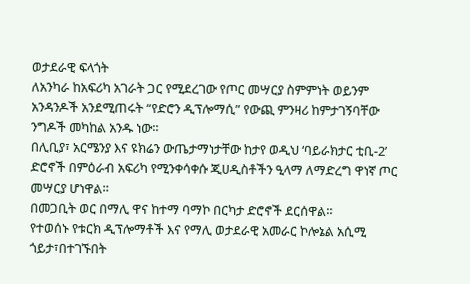ወታደራዊ ፍላጎት
ለአንካራ ከአፍሪካ አገራት ጋር የሚደረገው የጦር መሣርያ ስምምነት ወይንም አንዳንዶች አንደሚጠሩት “የድሮን ዲፕሎማሲ” የውጪ ምንዛሪ ከምታገኝባቸው ንግዶች መካከል አንዱ ነው።
በሊቢያ፣ አርሜንያ እና ዩክሬን ውጤታማነታቸው ከታየ ወዲህ ‘ባይራክታር ቲቢ-2’ ድሮኖች በምዕራብ አፍሪካ የሚንቀሳቀሱ ጂሀዲስቶችን ዒላማ ለማድረግ ዋነኛ ጦር መሣርያ ሆነዋል።
በመጋቢት ወር በማሊ ዋና ከተማ ባማኮ በርካታ ድሮኖች ደርሰዋል።
የተወሰኑ የቱርክ ዲፕሎማቶች እና የማሊ ወታደራዊ አመራር ኮሎኔል አሲሚ ጎይታ፣በተገኙበት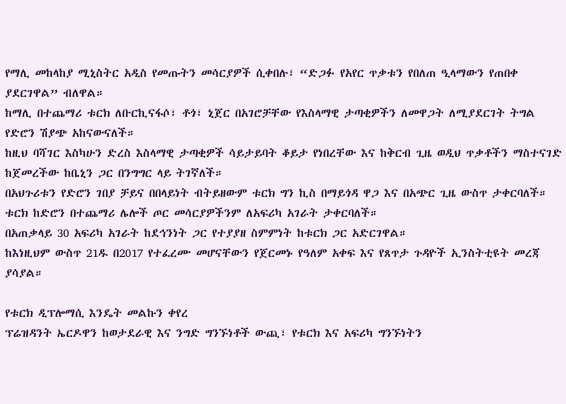የማሊ መከላከያ ሚኒስትር አዲስ የመጡትን መሳርያዎች ሲቀበሉ፣ “ድጋፉ የአየር ጥቃቱን የበለጠ ዒላማውን የጠበቀ ያደርገዋል” ብለዋል።
ከማሊ በተጨማሪ ቱርክ ለቡርኪናፋሶ፣ ቶጎ፣ ኒጀር በአገሮቻቸው የእስላማዊ ታጣቂዎችን ለመዋጋት ለሚያደርገት ትግል የድሮን ሽያጭ አከናውናለች።
ከዚህ ባሻገር እስካሁን ድረስ እስላማዊ ታጣቂዎች ሳይታይባት ቆይታ የነበረቸው እና ከቅርብ ጊዜ ወዲህ ጥቃቶችን ማስተናገድ ከጀመረችው ከቤኒን ጋር በንግግር ላይ ትገኛለች።
በአህጉሪቱን የድሮን ገበያ ቻይና በበላይነት ብትይዘውም ቱርክ ግን ኪስ በማይጎዳ ዋጋ እና በአጭር ጊዜ ውስጥ ታቀርባለች።
ቱርክ ከድሮን በተጨማሪ ሌሎች ጦር መሳርያዎችንም ለአፍሪካ አገራት ታቀርባለች።
በአጠቃላይ 30 አፍሪካ አገራት ከደኅንነት ጋር የተያያዘ ስምምነት ከቱርክ ጋር አድርገዋል።
ከእነዚህም ውስጥ 21ዱ በ2017 የተፈረሙ መሆናቸውን የጀርመኑ የዓለም አቀፍ እና የጸጥታ ጉዳዮች ኢንስትቲዩት መረጃ ያሳያል።

የቱርክ ዲፕሎማሲ እንዴት መልኩን ቀየረ
ፕሬዝዳንት ኤርዶዋን ከወታደራዊ እና ንግድ ግንኙነቶች ውጪ፣ የቱርክ እና አፍሪካ ግንኙነትን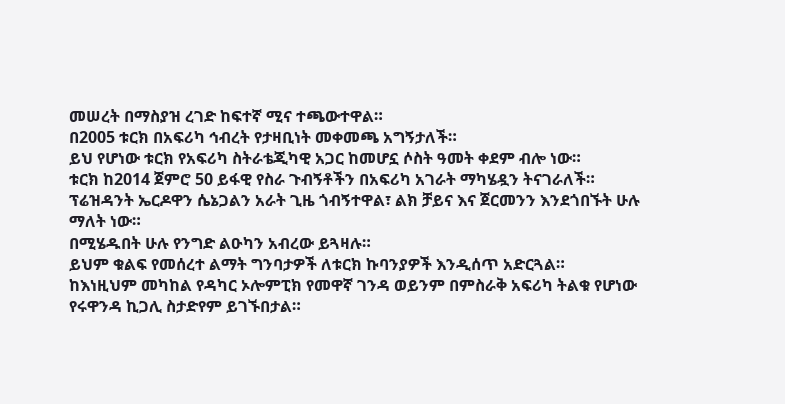መሠረት በማስያዝ ረገድ ከፍተኛ ሚና ተጫውተዋል።
በ2005 ቱርክ በአፍሪካ ኅብረት የታዛቢነት መቀመጫ አግኝታለች።
ይህ የሆነው ቱርክ የአፍሪካ ስትራቴጂካዊ አጋር ከመሆኗ ሶስት ዓመት ቀደም ብሎ ነው።
ቱርክ ከ2014 ጀምሮ 50 ይፋዊ የስራ ጉብኝቶችን በአፍሪካ አገራት ማካሄዷን ትናገራለች።
ፕሬዝዳንት ኤርዶዋን ሴኔጋልን አራት ጊዜ ጎብኝተዋል፣ ልክ ቻይና እና ጀርመንን እንደጎበኙት ሁሉ ማለት ነው።
በሚሄዱበት ሁሉ የንግድ ልዑካን አብረው ይጓዛሉ።
ይህም ቁልፍ የመሰረተ ልማት ግንባታዎች ለቱርክ ኩባንያዎች እንዲሰጥ አድርጓል።
ከእነዚህም መካከል የዳካር ኦሎምፒክ የመዋኛ ገንዳ ወይንም በምስራቅ አፍሪካ ትልቁ የሆነው የሩዋንዳ ኪጋሊ ስታድየም ይገኙበታል።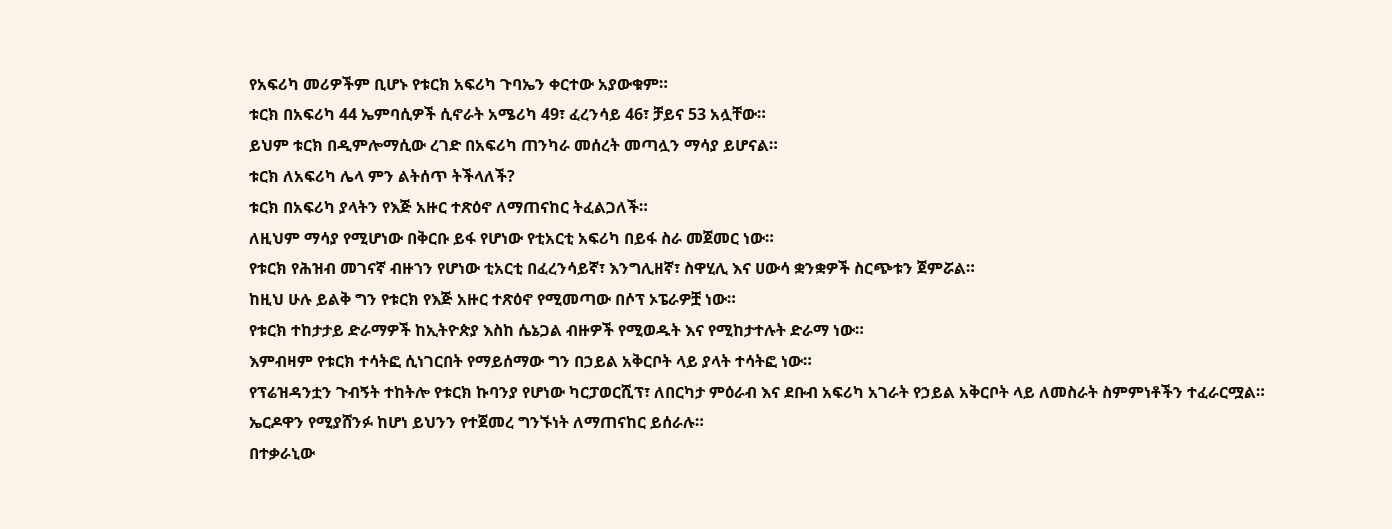የአፍሪካ መሪዎችም ቢሆኑ የቱርክ አፍሪካ ጉባኤን ቀርተው አያውቁም።
ቱርክ በአፍሪካ 44 ኤምባሲዎች ሲኖራት አሜሪካ 49፣ ፈረንሳይ 46፣ ቻይና 53 አሏቸው።
ይህም ቱርክ በዲምሎማሲው ረገድ በአፍሪካ ጠንካራ መሰረት መጣሏን ማሳያ ይሆናል።
ቱርክ ለአፍሪካ ሌላ ምን ልትሰጥ ትችላለች?
ቱርክ በአፍሪካ ያላትን የእጅ አዙር ተጽዕኖ ለማጠናከር ትፈልጋለች።
ለዚህም ማሳያ የሚሆነው በቅርቡ ይፋ የሆነው የቲአርቲ አፍሪካ በይፋ ስራ መጀመር ነው።
የቱርክ የሕዝብ መገናኛ ብዙኀን የሆነው ቲአርቲ በፈረንሳይኛ፣ እንግሊዘኛ፣ ስዋሂሊ እና ሀውሳ ቋንቋዎች ስርጭቱን ጀምሯል።
ከዚህ ሁሉ ይልቅ ግን የቱርክ የእጅ አዙር ተጽዕኖ የሚመጣው በሶፕ ኦፔራዎቿ ነው።
የቱርክ ተከታታይ ድራማዎች ከኢትዮጵያ እስከ ሴኔጋል ብዙዎች የሚወዱት እና የሚከታተሉት ድራማ ነው።
እምብዛም የቱርክ ተሳትፎ ሲነገርበት የማይሰማው ግን በኃይል አቅርቦት ላይ ያላት ተሳትፎ ነው።
የፕሬዝዳንቷን ጉብኝት ተከትሎ የቱርክ ኩባንያ የሆነው ካርፓወርሺፕ፣ ለበርካታ ምዕራብ እና ደቡብ አፍሪካ አገራት የኃይል አቅርቦት ላይ ለመስራት ስምምነቶችን ተፈራርሟል።
ኤርዶዋን የሚያሸንፉ ከሆነ ይህንን የተጀመረ ግንኙነት ለማጠናከር ይሰራሉ።
በተቃራኒው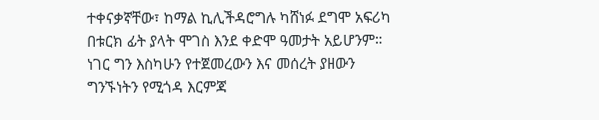ተቀናቃኛቸው፣ ከማል ኪሊችዳሮግሉ ካሸነፉ ደግሞ አፍሪካ በቱርክ ፊት ያላት ሞገስ እንደ ቀድሞ ዓመታት አይሆንም።
ነገር ግን እስካሁን የተጀመረውን እና መሰረት ያዘውን ግንኙነትን የሚጎዳ እርምጃ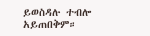ይወስዳሉ ተብሎ አይጠበቅም።